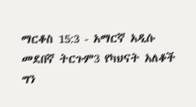ማርቆስ 15:3 - አማርኛ አዲሱ መደበኛ ትርጉም3 የካህናት አለቆች ግን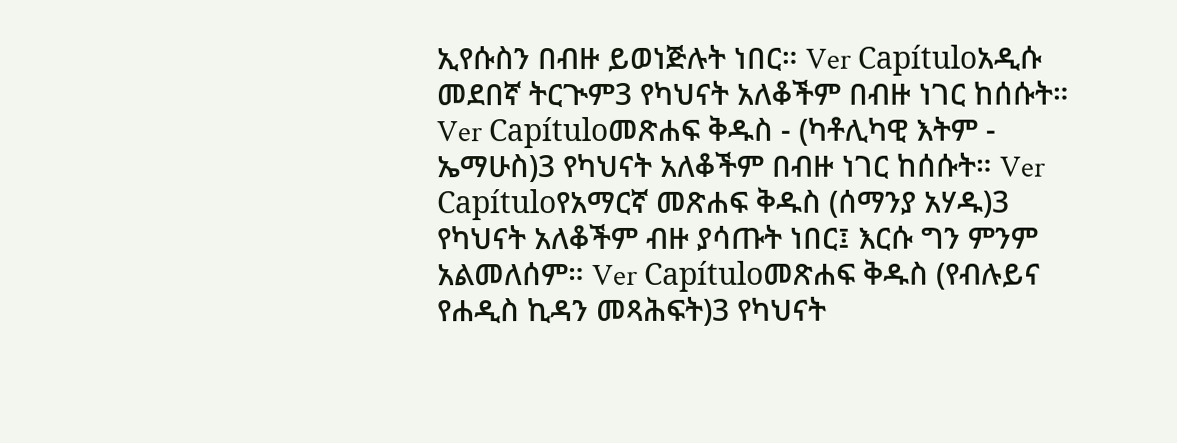ኢየሱስን በብዙ ይወነጅሉት ነበር። Ver Capítuloአዲሱ መደበኛ ትርጒም3 የካህናት አለቆችም በብዙ ነገር ከሰሱት። Ver Capítuloመጽሐፍ ቅዱስ - (ካቶሊካዊ እትም - ኤማሁስ)3 የካህናት አለቆችም በብዙ ነገር ከሰሱት። Ver Capítuloየአማርኛ መጽሐፍ ቅዱስ (ሰማንያ አሃዱ)3 የካህናት አለቆችም ብዙ ያሳጡት ነበር፤ እርሱ ግን ምንም አልመለሰም። Ver Capítuloመጽሐፍ ቅዱስ (የብሉይና የሐዲስ ኪዳን መጻሕፍት)3 የካህናት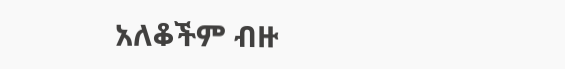አለቆችም ብዙ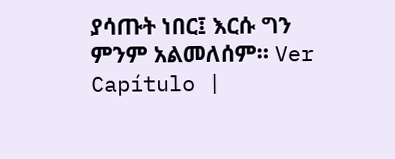ያሳጡት ነበር፤ እርሱ ግን ምንም አልመለሰም። Ver Capítulo |